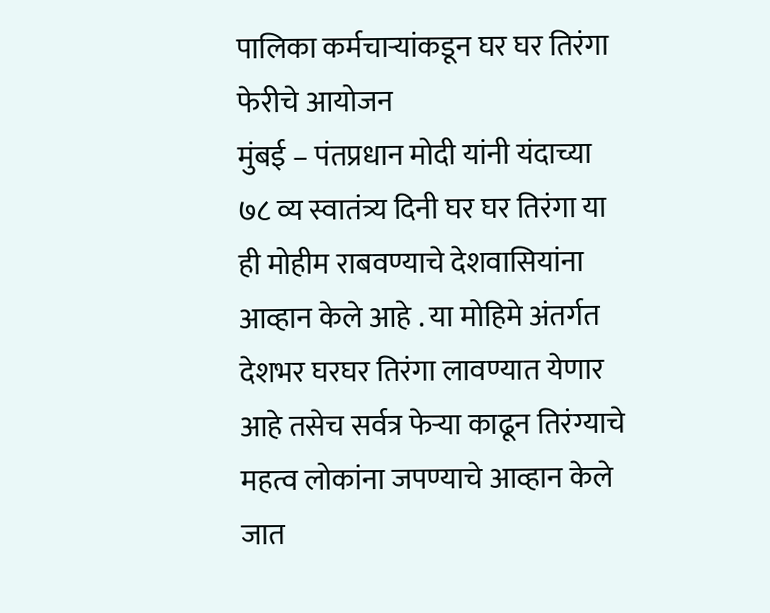पालिका कर्मचाऱ्यांकडून घर घर तिरंगा फेरीचे आयोजन
मुंबई – पंतप्रधान मोदी यांनी यंदाच्या ७८ व्य स्वातंत्र्य दिनी घर घर तिरंगा या ही मोहीम राबवण्याचे देशवासियांना आव्हान केले आहे . या मोहिमे अंतर्गत देशभर घरघर तिरंगा लावण्यात येणार आहे तसेच सर्वत्र फेऱ्या काढून तिरंग्याचे महत्व लोकांना जपण्याचे आव्हान केले जात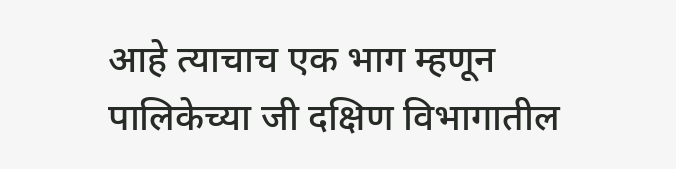आहे त्याचाच एक भाग म्हणून पालिकेच्या जी दक्षिण विभागातील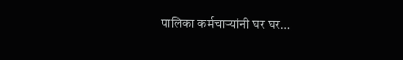पालिका कर्मचाऱ्यांनी घर घर…